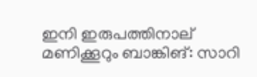ഇനി ഇരുപത്തിനാല് മണിക്കൂറും ബാങ്കിങ്: സാറി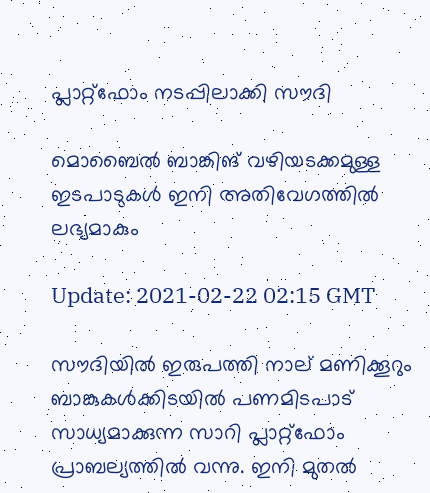പ്ലാറ്റ്‌ഫോം നടപ്പിലാക്കി സൗദി

മൊബൈൽ ബാങ്കിങ് വഴിയടക്കമുള്ള ഇടപാടുകൾ ഇനി അതിവേഗത്തിൽ ലഭ്യമാകും

Update: 2021-02-22 02:15 GMT

സൗദിയിൽ ഇരുപത്തി നാല് മണിക്കൂറും ബാങ്കുകൾക്കിടയിൽ പണമിടപാട് സാധ്യമാക്കുന്ന സാറി പ്ലാറ്റ്ഫോം പ്രാബല്യത്തിൽ വന്നു. ഇനി മുതൽ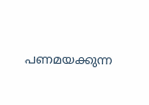പണമയക്കുന്ന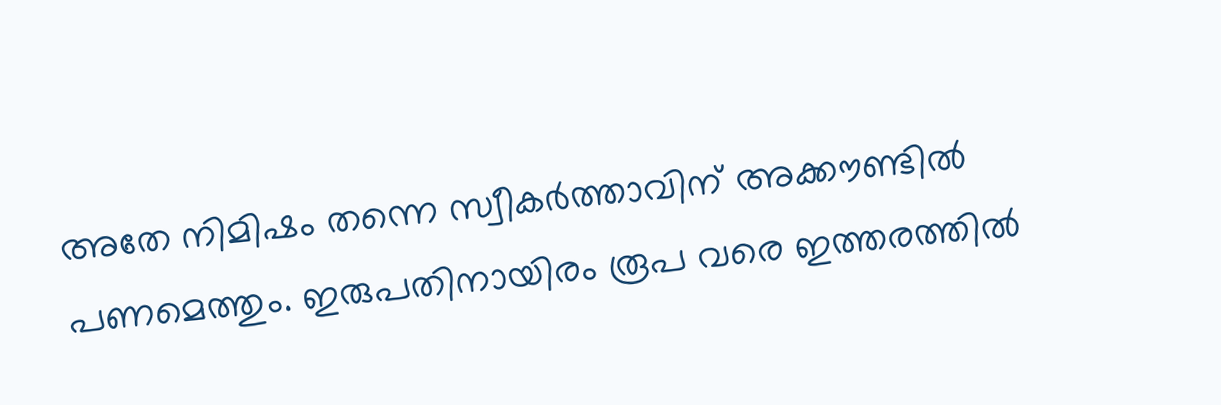അതേ നിമിഷം തന്നെ സ്വീകർത്താവിന് അക്കൗണ്ടിൽ പണമെത്തും. ഇരുപതിനായിരം രൂപ വരെ ഇത്തരത്തിൽ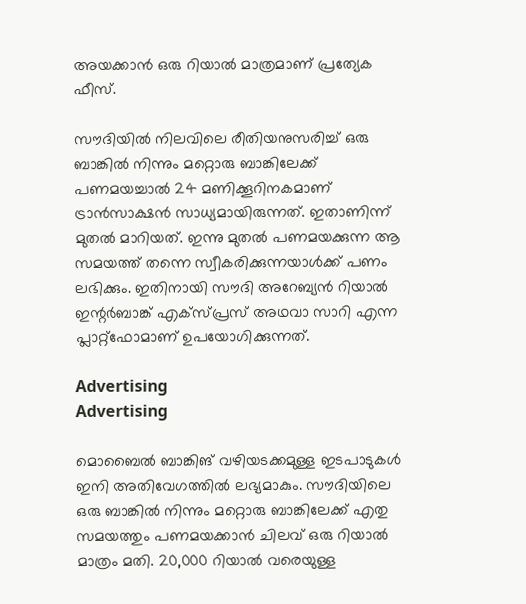അയക്കാൻ ഒരു റിയാൽ മാത്രമാണ് പ്രത്യേക ഫീസ്.

സൗദിയിൽ നിലവിലെ രീതിയനുസരിച്ച് ഒരു ബാങ്കിൽ നിന്നും മറ്റൊരു ബാങ്കിലേക്ക് പണമയച്ചാൽ 24 മണിക്കൂറിനകമാണ് ട്രാൻസാക്ഷൻ സാധ്യമായിരുന്നത്. ഇതാണിന്ന് മുതൽ മാറിയത്. ഇന്നു മുതൽ പണമയക്കുന്ന ആ സമയത്ത് തന്നെ സ്വീകരിക്കുന്നയാൾക്ക് പണം ലഭിക്കും. ഇതിനായി സൗദി അറേബ്യൻ റിയാൽ ഇന്റർബാങ്ക് എക്സ്പ്രസ് അഥവാ സാറി എന്ന പ്ലാറ്റ്ഫോമാണ് ഉപയോഗിക്കുന്നത്.

Advertising
Advertising

മൊബൈൽ ബാങ്കിങ് വഴിയടക്കമുള്ള ഇടപാടുകൾ ഇനി അതിവേഗത്തിൽ ലഭ്യമാകും. സൗദിയിലെ ഒരു ബാങ്കിൽ നിന്നും മറ്റൊരു ബാങ്കിലേക്ക് എതു സമയത്തും പണമയക്കാൻ ചിലവ് ഒരു റിയാൽ മാത്രം മതി. 20,000 റിയാൽ വരെയുള്ള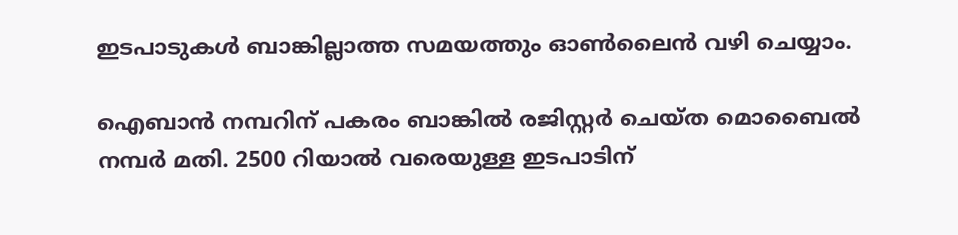ഇടപാടുകൾ ബാങ്കില്ലാത്ത സമയത്തും ഓൺലൈൻ വഴി ചെയ്യാം.

ഐബാൻ നമ്പറിന് പകരം ബാങ്കിൽ രജിസ്റ്റർ ചെയ്ത മൊബൈൽ നമ്പർ മതി. 2500 റിയാൽ വരെയുള്ള ഇടപാടിന്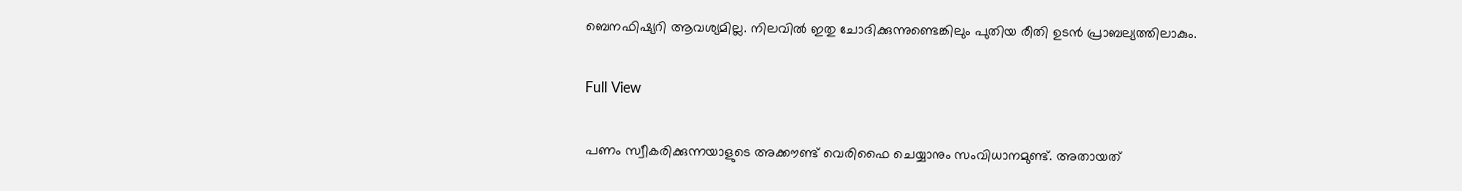ബെനഫിഷ്യറി ആവശ്യമില്ല. നിലവിൽ ഇതു ചോദിക്കുന്നുണ്ടെങ്കിലും പുതിയ രീതി ഉടൻ പ്രാബല്യത്തിലാകും.

Full View

പണം സ്വീകരിക്കുന്നയാളുടെ അക്കൗണ്ട് വെരിഫൈ ചെയ്യാനും സംവിധാനമുണ്ട്. അതായത്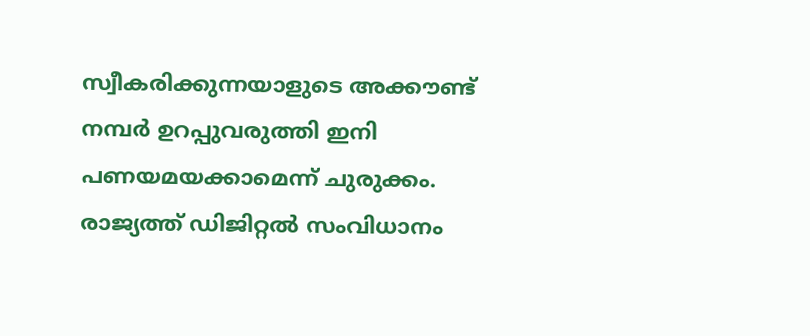സ്വീകരിക്കുന്നയാളുടെ അക്കൗണ്ട് നമ്പർ ഉറപ്പുവരുത്തി ഇനി പണയമയക്കാമെന്ന് ചുരുക്കം. രാജ്യത്ത് ഡിജിറ്റൽ സംവിധാനം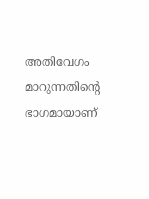അതിവേഗം മാറുന്നതിന്റെ ഭാഗമായാണ്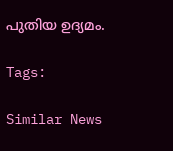പുതിയ ഉദ്യമം.

Tags:

Similar News